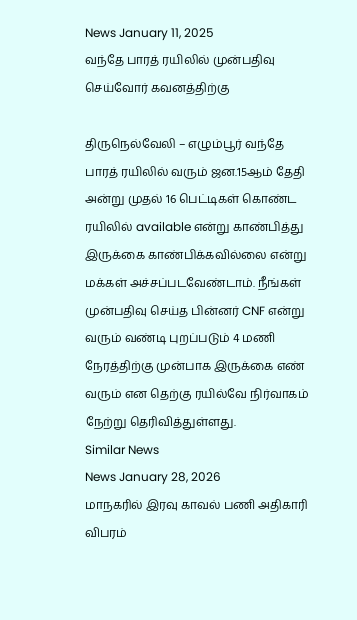News January 11, 2025
வந்தே பாரத் ரயிலில் முன்பதிவு செய்வோர் கவனத்திற்கு

திருநெல்வேலி – எழும்பூர் வந்தே பாரத் ரயிலில் வரும் ஜன.15ஆம் தேதி அன்று முதல் 16 பெட்டிகள் கொண்ட ரயிலில் available என்று காண்பித்து இருக்கை காண்பிக்கவில்லை என்று மக்கள் அச்சப்படவேண்டாம். நீங்கள் முன்பதிவு செய்த பின்னர் CNF என்று வரும் வண்டி புறப்படும் 4 மணி நேரத்திற்கு முன்பாக இருக்கை எண் வரும் என தெற்கு ரயில்வே நிர்வாகம் நேற்று தெரிவித்துள்ளது.
Similar News
News January 28, 2026
மாநகரில் இரவு காவல் பணி அதிகாரி விபரம்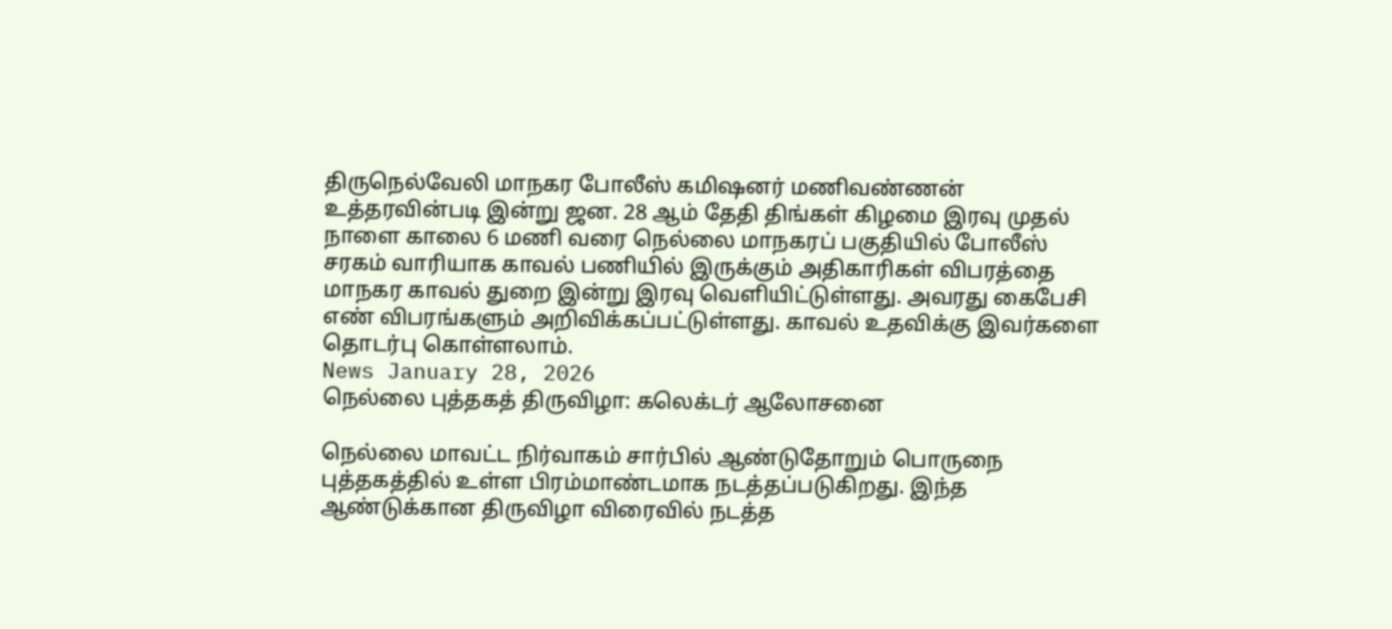திருநெல்வேலி மாநகர போலீஸ் கமிஷனர் மணிவண்ணன் உத்தரவின்படி இன்று ஜன. 28 ஆம் தேதி திங்கள் கிழமை இரவு முதல் நாளை காலை 6 மணி வரை நெல்லை மாநகரப் பகுதியில் போலீஸ் சரகம் வாரியாக காவல் பணியில் இருக்கும் அதிகாரிகள் விபரத்தை மாநகர காவல் துறை இன்று இரவு வெளியிட்டுள்ளது. அவரது கைபேசி எண் விபரங்களும் அறிவிக்கப்பட்டுள்ளது. காவல் உதவிக்கு இவர்களை தொடர்பு கொள்ளலாம்.
News January 28, 2026
நெல்லை புத்தகத் திருவிழா: கலெக்டர் ஆலோசனை

நெல்லை மாவட்ட நிர்வாகம் சார்பில் ஆண்டுதோறும் பொருநை புத்தகத்தில் உள்ள பிரம்மாண்டமாக நடத்தப்படுகிறது. இந்த ஆண்டுக்கான திருவிழா விரைவில் நடத்த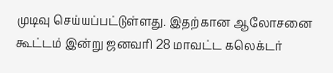முடிவு செய்யப்பட்டுள்ளது. இதற்கான ஆலோசனை கூட்டம் இன்று ஜனவரி 28 மாவட்ட கலெக்டர்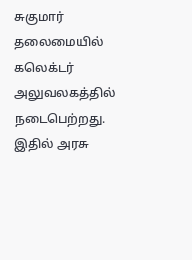சுகுமார் தலைமையில் கலெக்டர் அலுவலகத்தில் நடைபெற்றது. இதில் அரசு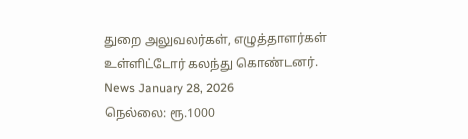துறை அலுவலர்கள், எழுத்தாளர்கள் உள்ளிட்டோர் கலந்து கொண்டனர்.
News January 28, 2026
நெல்லை: ரூ.1000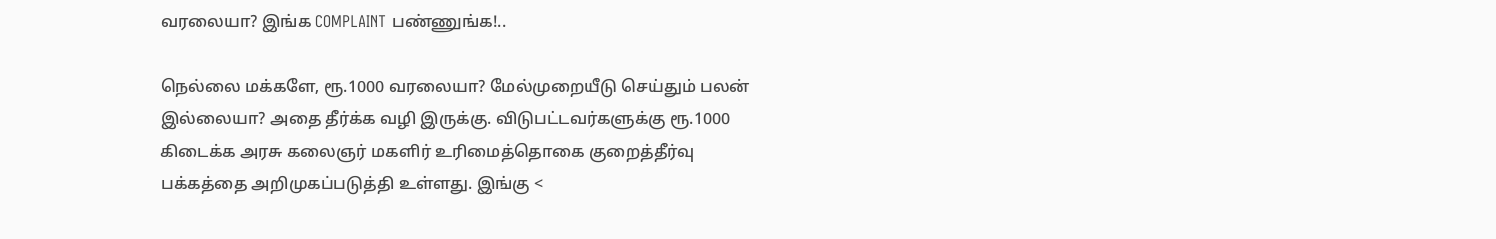வரலையா? இங்க COMPLAINT பண்ணுங்க!..

நெல்லை மக்களே, ரூ.1000 வரலையா? மேல்முறையீடு செய்தும் பலன் இல்லையா? அதை தீர்க்க வழி இருக்கு. விடுபட்டவர்களுக்கு ரூ.1000 கிடைக்க அரசு கலைஞர் மகளிர் உரிமைத்தொகை குறைத்தீர்வு பக்கத்தை அறிமுகப்படுத்தி உள்ளது. இங்கு <